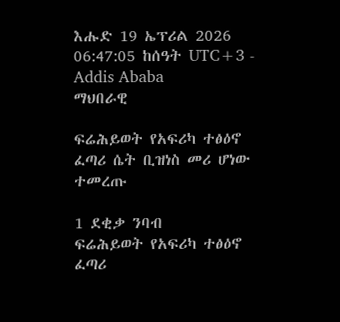እሑድ 19 ኤፕሪል 2026
06:47:05 ከሰዓት UTC+3 - Addis Ababa
ማህበራዊ

ፍሬሕይወት የአፍሪካ ተፅዕኖ ፈጣሪ ሴት ቢዝነስ መሪ ሆነው ተመረጡ

1 ደቂቃ ንባብ
ፍሬሕይወት የአፍሪካ ተፅዕኖ ፈጣሪ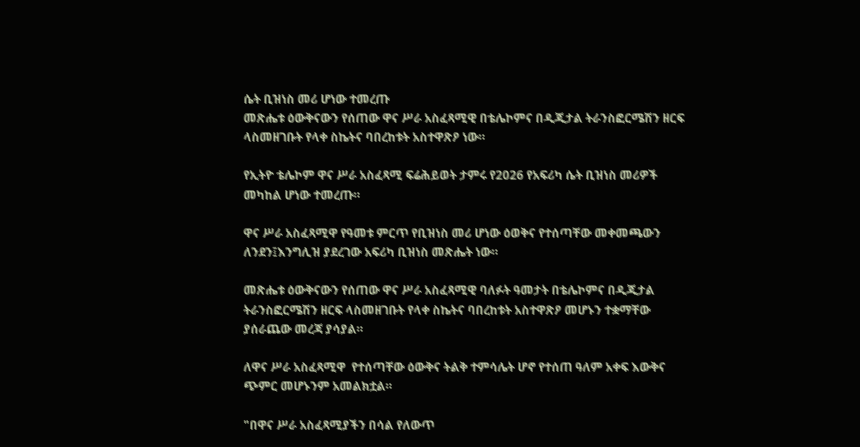ሴት ቢዝነስ መሪ ሆነው ተመረጡ
መጽሔቱ ዕውቅናውን የሰጠው ዋና ሥራ አስፈጻሚዊ በቴሌኮምና በዲጂታል ትራንስፎርሜሽን ዘርፍ ላስመዘገቡት የላቀ ስኬትና ባበረከቱት አስተዋጽዖ ነው።

የኢትዮ ቴሌኮም ዋና ሥራ አስፈጻሚ ፍሬሕይወት ታምሩ የ2026 የአፍሪካ ሴት ቢዝነስ መሪዎች መካከል ሆነው ተመረጡ።

ዋና ሥራ አስፈጻሚዋ የዓመቱ ምርጥ የቢዝነስ መሪ ሆነው ዕወቅና የተሰጣቸው መቀመጫውን ለንደን፤እንግሊዝ ያደረገው አፍሪካ ቢዝነስ መጽሔት ነው።

መጽሔቱ ዕውቅናውን የሰጠው ዋና ሥራ አስፈጻሚዊ ባለፉት ዓመታት በቴሌኮምና በዲጂታል ትራንስፎርሜሽን ዘርፍ ላስመዘገቡት የላቀ ስኬትና ባበረከቱት አስተዋጽዖ መሆኑን ተቋማቸው ያሰራጨው መረጃ ያሳያል።

ለዋና ሥራ አስፈጻሚዋ  የተሰጣቸው ዕውቅና ትልቅ ተምሳሌት ሆኖ የተሰጠ ዓለም አቀፍ እውቅና ጭምር መሆኑንም አመልክቷል።

"በዋና ሥራ አስፈጻሚያችን በሳል የለውጥ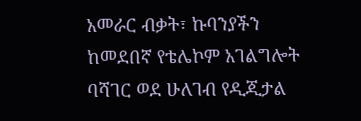አመራር ብቃት፣ ኩባንያችን ከመደበኛ የቴሌኮም አገልግሎት ባሻገር ወደ ሁለገብ የዲጂታል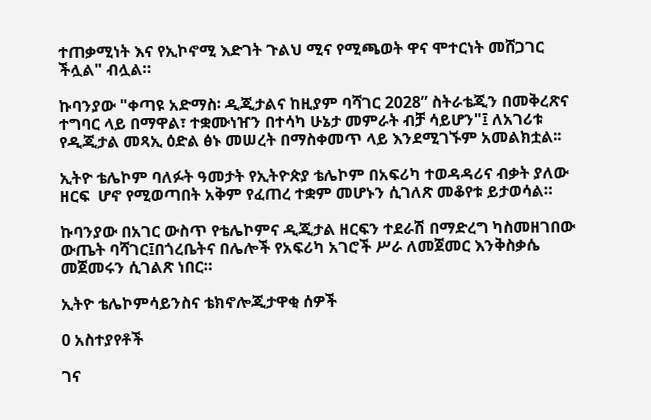ተጠቃሚነት እና የኢኮኖሚ እድገት ጉልህ ሚና የሚጫወት ዋና ሞተርነት መሸጋገር ችሏል" ብሏል።

ኩባንያው "ቀጣዩ አድማስ፡ ዲጂታልና ከዚያም ባሻገር 2028” ስትራቴጂን በመቅረጽና ተግባር ላይ በማዋል፣ ተቋሙነዠን በተሳካ ሁኔታ መምራት ብቻ ሳይሆን"፤ ለአገሪቱ የዲጂታል መጻኢ ዕድል ፅኑ መሠረት በማስቀመጥ ላይ እንደሚገኙም አመልክቷል፡፡

ኢትዮ ቴሌኮም ባለፉት ዓመታት የኢትዮጵያ ቴሌኮም በአፍሪካ ተወዳዳሪና ብቃት ያለው ዘርፍ  ሆኖ የሚወጣበት አቅም የፈጠረ ተቋም መሆኑን ሲገለጽ መቆየቱ ይታወሳል።

ኩባንያው በአገር ውስጥ የቴሌኮምና ዲጂታል ዘርፍን ተደራሽ በማድረግ ካስመዘገበው ውጤት ባሻገር፤በጎረቤትና በሌሎች የአፍሪካ አገሮች ሥራ ለመጀመር እንቅስቃሴ መጀመሩን ሲገልጽ ነበር።

ኢትዮ ቴሌኮምሳይንስና ቴክኖሎጂታዋቂ ሰዎች

0 አስተያየቶች

ገና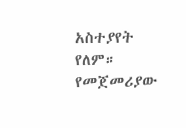አስተያየት የለም። የመጀመሪያው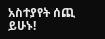አስተያየት ሰጪ ይሁኑ!